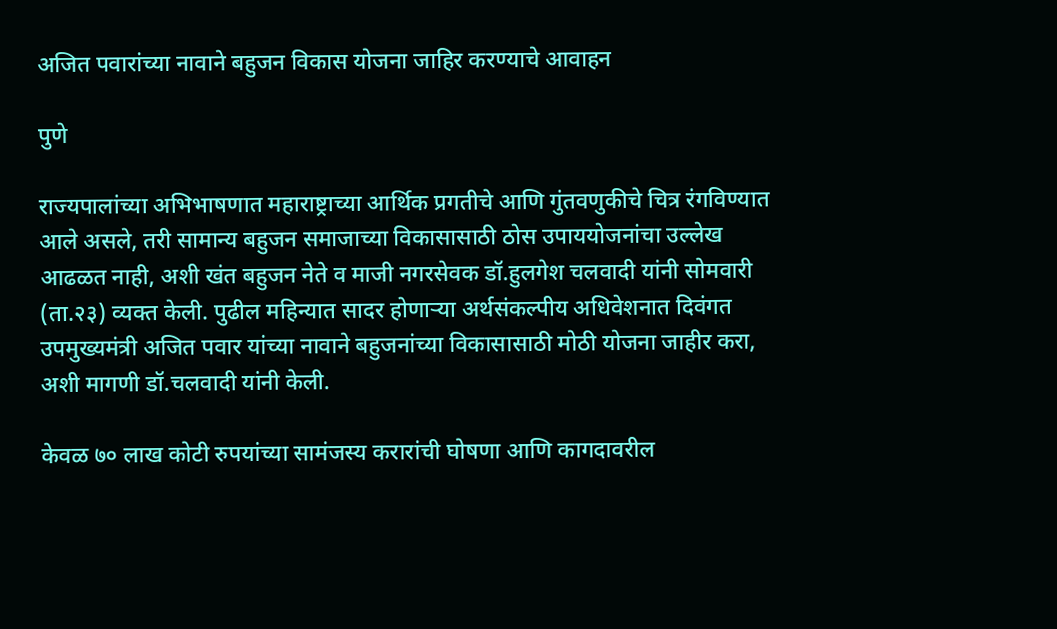अजित पवारांच्या नावाने बहुजन विकास योजना जाहिर करण्याचे आवाहन

पुणे

राज्यपालांच्या अभिभाषणात महाराष्ट्राच्या आर्थिक प्रगतीचे आणि गुंतवणुकीचे चित्र रंगविण्यात आले असले, तरी सामान्य बहुजन समाजाच्या विकासासाठी ठोस उपाययोजनांचा उल्लेख आढळत नाही, अशी खंत बहुजन नेते व माजी नगरसेवक डॉ.हुलगेश चलवादी यांनी सोमवारी (ता.२३) व्यक्त केली. पुढील महिन्यात सादर होणाऱ्या अर्थसंकल्पीय अधिवेशनात दिवंगत उपमुख्यमंत्री अजित पवार यांच्या नावाने बहुजनांच्या विकासासाठी मोठी योजना जाहीर करा, अशी मागणी डॉ.चलवादी यांनी केली.

केवळ ७० लाख कोटी रुपयांच्या सामंजस्य करारांची घोषणा आणि कागदावरील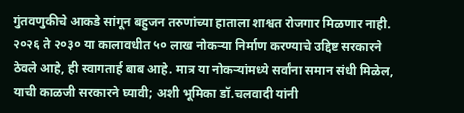गुंतवणुकीचे आकडे सांगून बहुजन तरुणांच्या हाताला शाश्वत रोजगार मिळणार नाही. २०२६ ते २०३० या कालावधीत ५० लाख नोकऱ्या निर्माण करण्याचे उद्दिष्ट सरकारने ठेवले आहे, ही स्वागतार्ह बाब आहे. मात्र या नोकऱ्यांमध्ये सर्वांना समान संधी मिळेल, याची काळजी सरकारने घ्यावी; अशी भूमिका डॉ.चलवादी यांनी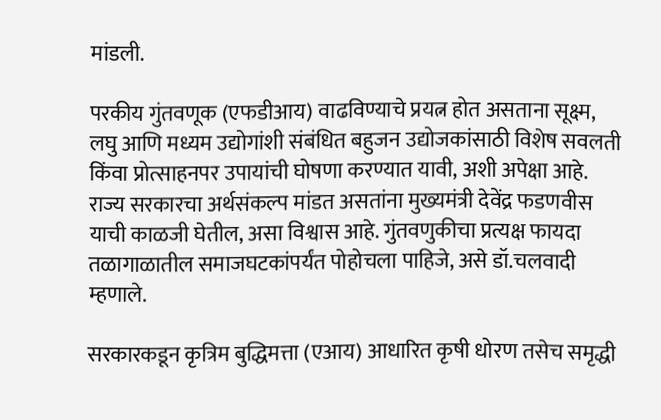मांडली.

परकीय गुंतवणूक (एफडीआय) वाढविण्याचे प्रयत्न होत असताना सूक्ष्म, लघु आणि मध्यम उद्योगांशी संबंधित बहुजन उद्योजकांसाठी विशेष सवलती किंवा प्रोत्साहनपर उपायांची घोषणा करण्यात यावी, अशी अपेक्षा आहे. राज्य सरकारचा अर्थसंकल्प मांडत असतांना मुख्यमंत्री देवेंद्र फडणवीस याची काळजी घेतील, असा विश्वास आहे. गुंतवणुकीचा प्रत्यक्ष फायदा तळागाळातील समाजघटकांपर्यंत पोहोचला पाहिजे, असे डॉ.चलवादी म्हणाले.

सरकारकडून कृत्रिम बुद्धिमत्ता (एआय) आधारित कृषी धोरण तसेच समृद्धी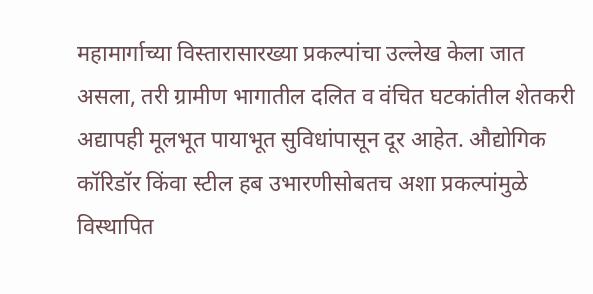महामार्गाच्या विस्तारासारख्या प्रकल्पांचा उल्लेख केला जात असला, तरी ग्रामीण भागातील दलित व वंचित घटकांतील शेतकरी अद्यापही मूलभूत पायाभूत सुविधांपासून दूर आहेत. औद्योगिक कॉरिडॉर किंवा स्टील हब उभारणीसोबतच अशा प्रकल्पांमुळे विस्थापित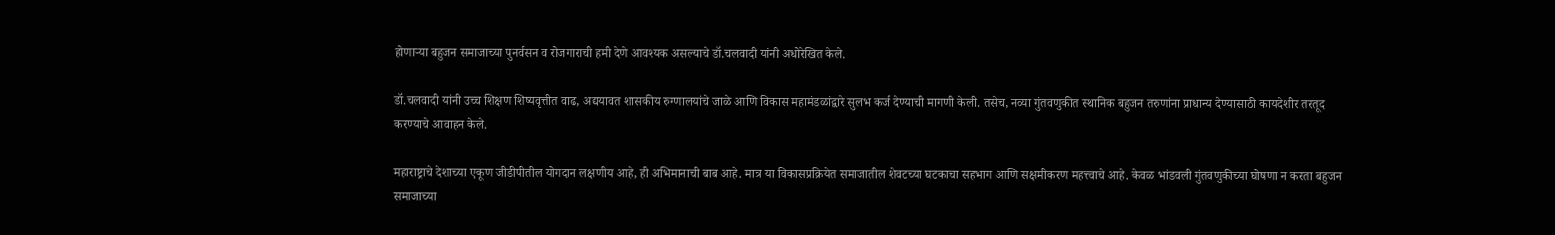होणाऱ्या बहुजन समाजाच्या पुनर्वसन व रोजगाराची हमी देणे आवश्यक असल्याचे डॉ.चलवादी यांनी अधोरेखित केले.

डॉ.चलवादी यांनी उच्च शिक्षण शिष्यवृत्तीत वाढ, अद्ययावत शासकीय रुग्णालयांचे जाळे आणि विकास महामंडळांद्वारे सुलभ कर्ज देण्याची मागणी केली. तसेच, नव्या गुंतवणुकीत स्थानिक बहुजन तरुणांना प्राधान्य देण्यासाठी कायदेशीर तरतूद करण्याचे आवाहन केले.

महाराष्ट्राचे देशाच्या एकूण जीडीपीतील योगदान लक्षणीय आहे, ही अभिमानाची बाब आहे. मात्र या विकासप्रक्रियेत समाजातील शेवटच्या घटकाचा सहभाग आणि सक्षमीकरण महत्त्वाचे आहे. केवळ भांडवली गुंतवणुकीच्या घोषणा न करता बहुजन समाजाच्या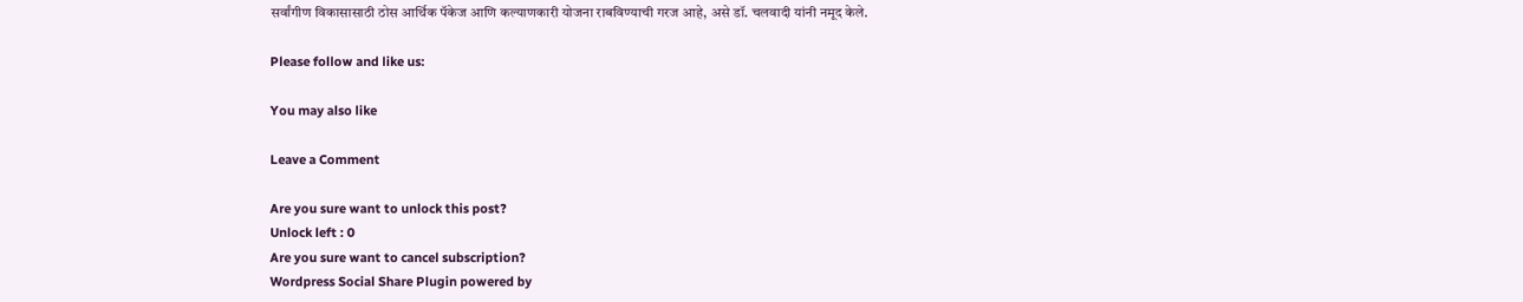सर्वांगीण विकासासाठी ठोस आर्थिक पॅकेज आणि कल्याणकारी योजना राबविण्याची गरज आहे, असे डॉ. चलवादी यांनी नमूद केले.

Please follow and like us:

You may also like

Leave a Comment

Are you sure want to unlock this post?
Unlock left : 0
Are you sure want to cancel subscription?
Wordpress Social Share Plugin powered by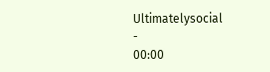Ultimatelysocial
-
00:00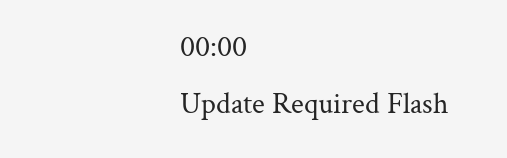00:00
Update Required Flash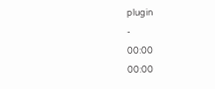plugin
-
00:00
00:00